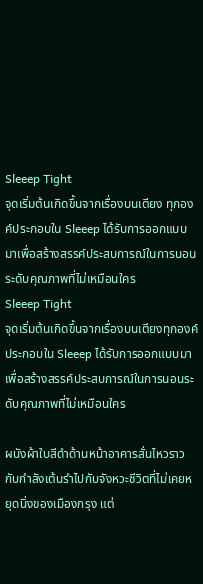Sleeep Tight
จุดเริ่มต้นเกิดขึ้นจากเรื่องบนเตียง ทุกองค์ประกอบใน Sleeep ได้รับการออกแบบมาเพื่อสร้างสรรค์ประสบการณ์ในการนอนระดับคุณภาพที่ไม่เหมือนใคร
Sleeep Tight
จุดเริ่มต้นเกิดขึ้นจากเรื่องบนเตียงทุกองค์ประกอบใน Sleeep ได้รับการออกแบบมา
เพื่อสร้างสรรค์ประสบการณ์ในการนอนระดับคุณภาพที่ไม่เหมือนใคร

ผนังผ้าใบสีดำด้านหน้าอาคารสั่นไหวราวกับกำลังเต้นรำไปกับจังหวะชีวิตที่ไม่เคยหยุดนิ่งของเมืองกรุง แต่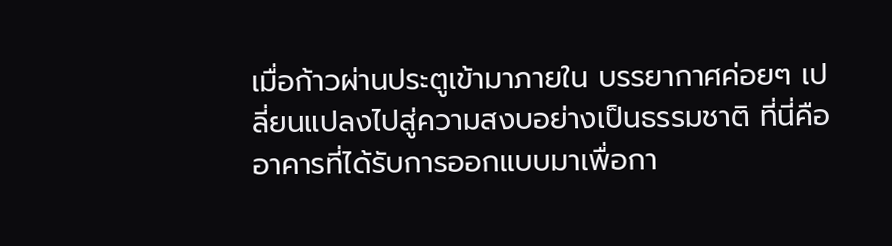เมื่อก้าวผ่านประตูเข้ามาภายใน บรรยากาศค่อยๆ เปลี่ยนแปลงไปสู่ความสงบอย่างเป็นธรรมชาติ ที่นี่คืออาคารที่ได้รับการออกแบบมาเพื่อกา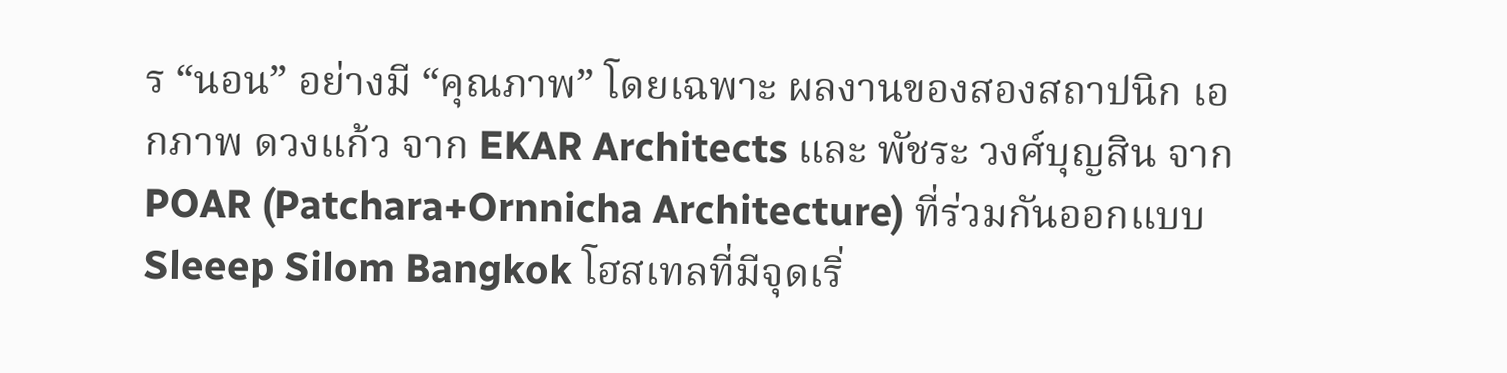ร “นอน” อย่างมี “คุณภาพ” โดยเฉพาะ ผลงานของสองสถาปนิก เอกภาพ ดวงแก้ว จาก EKAR Architects และ พัชระ วงศ์บุญสิน จาก POAR (Patchara+Ornnicha Architecture) ที่ร่วมกันออกแบบ Sleeep Silom Bangkok โฮสเทลที่มีจุดเริ่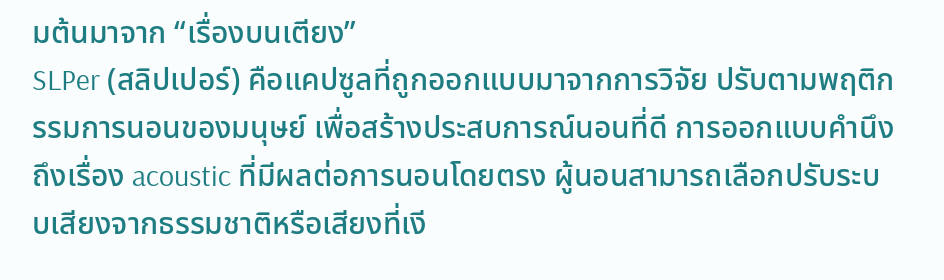มต้นมาจาก “เรื่องบนเตียง”
SLPer (สลิปเปอร์) คือแคปซูลที่ถูกออกแบบมาจากการวิจัย ปรับตามพฤติกรรมการนอนของมนุษย์ เพื่อสร้างประสบการณ์นอนที่ดี การออกแบบคำนึงถึงเรื่อง acoustic ที่มีผลต่อการนอนโดยตรง ผู้นอนสามารถเลือกปรับระบบเสียงจากธรรมชาติหรือเสียงที่เงี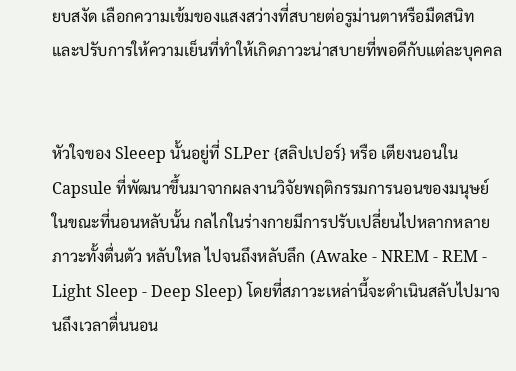ยบสงัด เลือกความเข้มของแสงสว่างที่สบายต่อรูม่านตาหรือมืดสนิท และปรับการให้ความเย็นที่ทำให้เกิดภาวะน่าสบายที่พอดีกับแต่ละบุคคล


หัวใจของ Sleeep นั้นอยู่ที่ SLPer {สลิปเปอร์} หรือ เตียงนอนใน Capsule ที่พัฒนาขึ้นมาจากผลงานวิจัยพฤติกรรมการนอนของมนุษย์ ในขณะที่นอนหลับนั้น กลไกในร่างกายมีการปรับเปลี่ยนไปหลากหลายภาวะทั้งตื่นตัว หลับใหล ไปจนถึงหลับลึก (Awake - NREM - REM - Light Sleep - Deep Sleep) โดยที่สภาวะเหล่านี้จะดำเนินสลับไปมาจนถึงเวลาตื่นนอน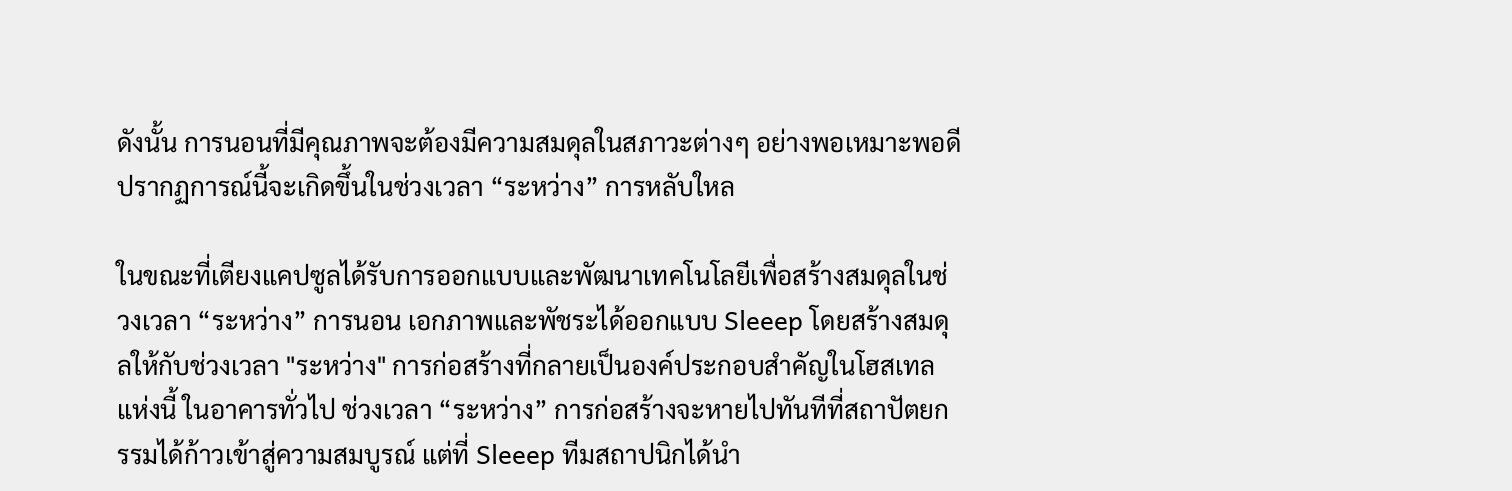ดังนั้น การนอนที่มีคุณภาพจะต้องมีความสมดุลในสภาวะต่างๆ อย่างพอเหมาะพอดี ปรากฏการณ์นี้จะเกิดขึ้นในช่วงเวลา “ระหว่าง” การหลับใหล

ในขณะที่เตียงแคปซูลได้รับการออกแบบและพัฒนาเทคโนโลยีเพื่อสร้างสมดุลในช่วงเวลา “ระหว่าง” การนอน เอกภาพและพัชระได้ออกแบบ Sleeep โดยสร้างสมดุลให้กับช่วงเวลา "ระหว่าง" การก่อสร้างที่กลายเป็นองค์ประกอบสำคัญในโฮสเทลแห่งนี้ ในอาคารทั่วไป ช่วงเวลา “ระหว่าง” การก่อสร้างจะหายไปทันทีที่สถาปัตยกรรมได้ก้าวเข้าสู่ความสมบูรณ์ แต่ที่ Sleeep ทีมสถาปนิกได้นำ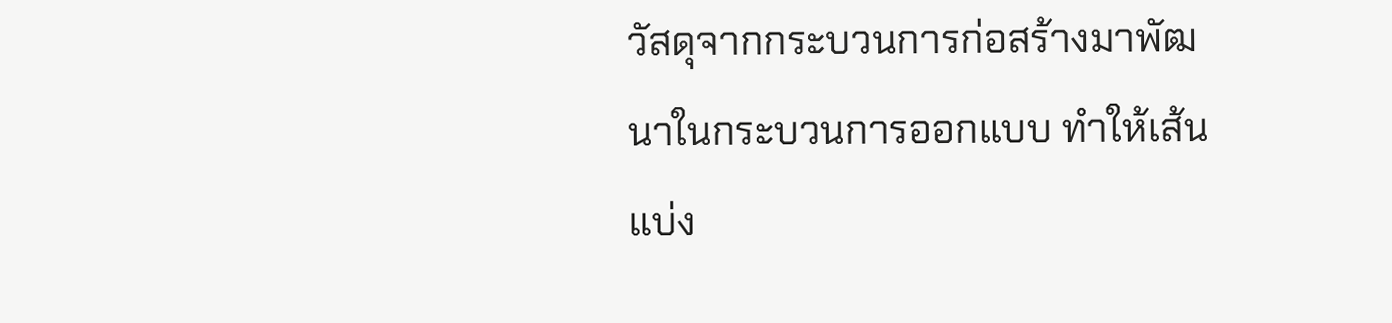วัสดุจากกระบวนการก่อสร้างมาพัฒนาในกระบวนการออกแบบ ทำให้เส้นแบ่ง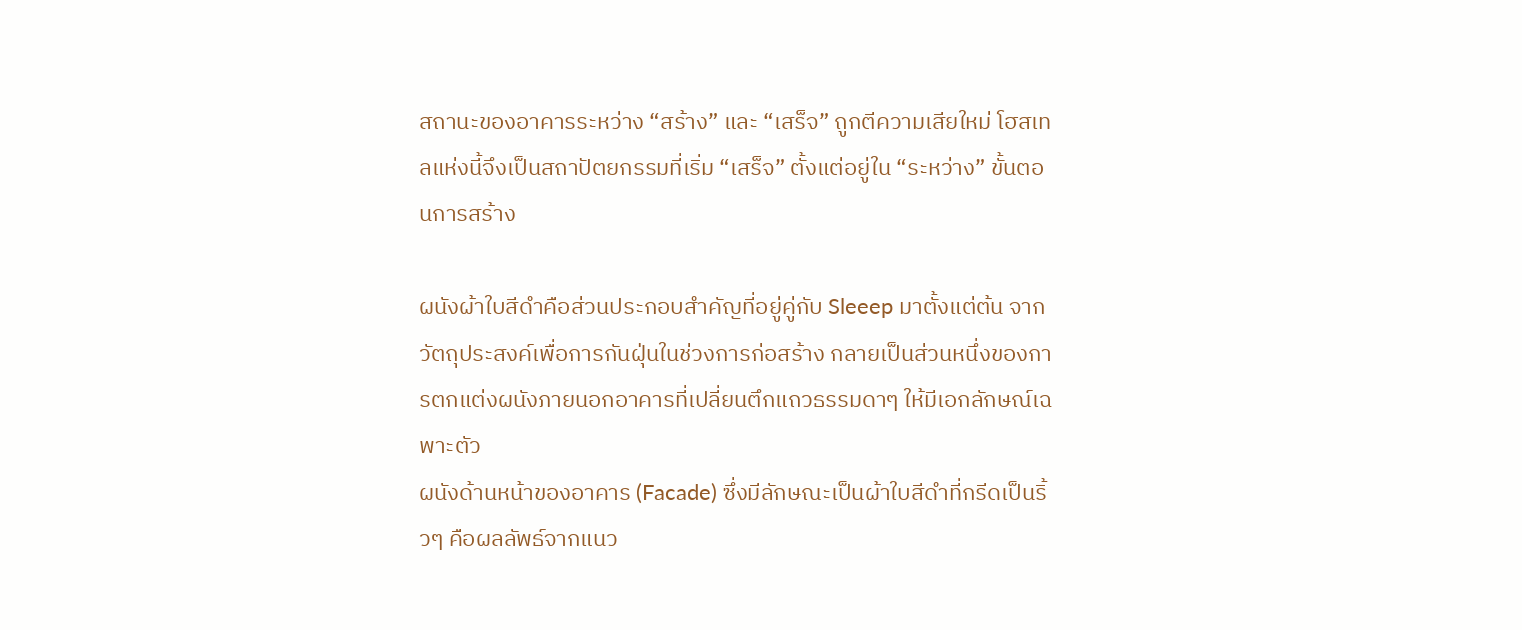สถานะของอาคารระหว่าง “สร้าง” และ “เสร็จ” ถูกตีความเสียใหม่ โฮสเทลแห่งนี้จึงเป็นสถาปัตยกรรมที่เริ่ม “เสร็จ” ตั้งแต่อยู่ใน “ระหว่าง” ขั้นตอนการสร้าง

ผนังผ้าใบสีดำคือส่วนประกอบสำคัญที่อยู่คู่กับ Sleeep มาตั้งแต่ต้น จากวัตถุประสงค์เพื่อการกันฝุ่นในช่วงการก่อสร้าง กลายเป็นส่วนหนึ่งของการตกแต่งผนังภายนอกอาคารที่เปลี่ยนตึกแถวธรรมดาๆ ให้มีเอกลักษณ์เฉพาะตัว
ผนังด้านหน้าของอาคาร (Facade) ซึ่งมีลักษณะเป็นผ้าใบสีดำที่กรีดเป็นริ้วๆ คือผลลัพธ์จากแนว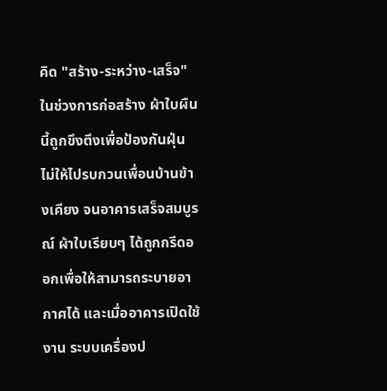คิด "สร้าง-ระหว่าง-เสร็จ" ในช่วงการก่อสร้าง ผ้าใบผืนนี้ถูกขึงตึงเพื่อป้องกันฝุ่นไม่ให้ไปรบกวนเพื่อนบ้านข้างเคียง จนอาคารเสร็จสมบูรณ์ ผ้าใบเรียบๆ ได้ถูกกรีดออกเพื่อให้สามารถระบายอากาศได้ และเมื่ออาคารเปิดใช้งาน ระบบเครื่องป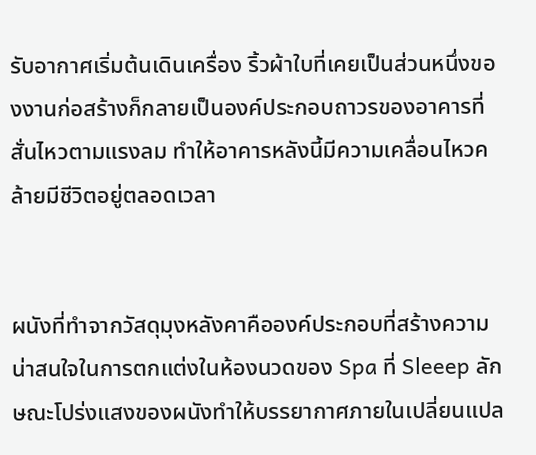รับอากาศเริ่มต้นเดินเครื่อง ริ้วผ้าใบที่เคยเป็นส่วนหนึ่งของงานก่อสร้างก็กลายเป็นองค์ประกอบถาวรของอาคารที่สั่นไหวตามแรงลม ทำให้อาคารหลังนี้มีความเคลื่อนไหวคล้ายมีชีวิตอยู่ตลอดเวลา


ผนังที่ทำจากวัสดุมุงหลังคาคือองค์ประกอบที่สร้างความน่าสนใจในการตกแต่งในห้องนวดของ Spa ที่ Sleeep ลักษณะโปร่งแสงของผนังทำให้บรรยากาศภายในเปลี่ยนแปล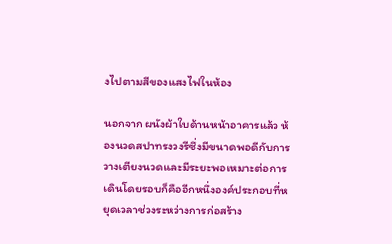งไปตามสีของแสงไฟในห้อง

นอกจาก ผนังผ้าใบด้านหน้าอาคารแล้ว ห้องนวดสปาทรงวงรีซึ่งมีขนาดพอดีกับการวางเตียงนวดและมีระยะพอเหมาะต่อการเดินโดยรอบก็คืออีกหนึ่งองค์ประกอบที่หยุดเวลาช่วงระหว่างการก่อสร้าง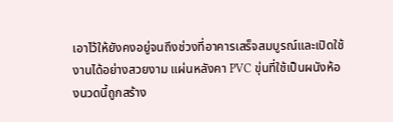เอาไว้ให้ยังคงอยู่จนถึงช่วงที่อาคารเสร็จสมบูรณ์และเปิดใช้งานได้อย่างสวยงาม แผ่นหลังคา PVC ขุ่นที่ใช้เป็นผนังห้องนวดนี้ถูกสร้าง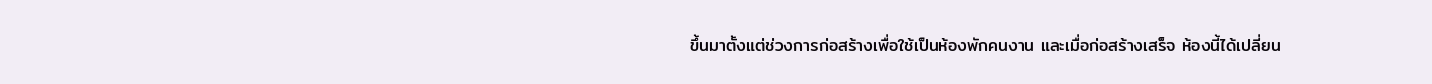ขึ้นมาตั้งแต่ช่วงการก่อสร้างเพื่อใช้เป็นห้องพักคนงาน และเมื่อก่อสร้างเสร็จ ห้องนี้ได้เปลี่ยน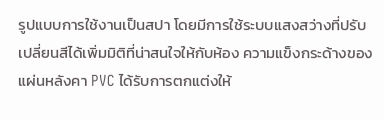รูปแบบการใช้งานเป็นสปา โดยมีการใช้ระบบแสงสว่างที่ปรับเปลี่ยนสีได้เพิ่มมิติที่น่าสนใจให้กับห้อง ความแข็งกระด้างของแผ่นหลังคา PVC ได้รับการตกแต่งให้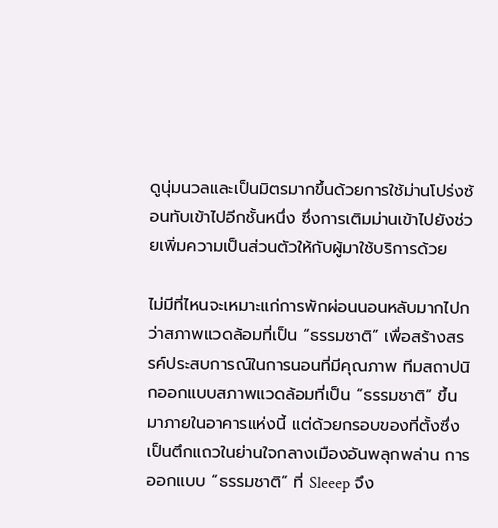ดูนุ่มนวลและเป็นมิตรมากขึ้นด้วยการใช้ม่านโปร่งซ้อนทับเข้าไปอีกชั้นหนึ่ง ซึ่งการเติมม่านเข้าไปยังช่วยเพิ่มความเป็นส่วนตัวให้กับผู้มาใช้บริการด้วย

ไม่มีที่ไหนจะเหมาะแก่การพักผ่อนนอนหลับมากไปกว่าสภาพแวดล้อมที่เป็น “ธรรมชาติ” เพื่อสร้างสรรค์ประสบการณ์ในการนอนที่มีคุณภาพ ทีมสถาปนิกออกแบบสภาพแวดล้อมที่เป็น “ธรรมชาติ” ขึ้นมาภายในอาคารแห่งนี้ แต่ด้วยกรอบของที่ตั้งซึ่งเป็นตึกแถวในย่านใจกลางเมืองอันพลุกพล่าน การออกแบบ “ธรรมชาติ” ที่ Sleeep จึง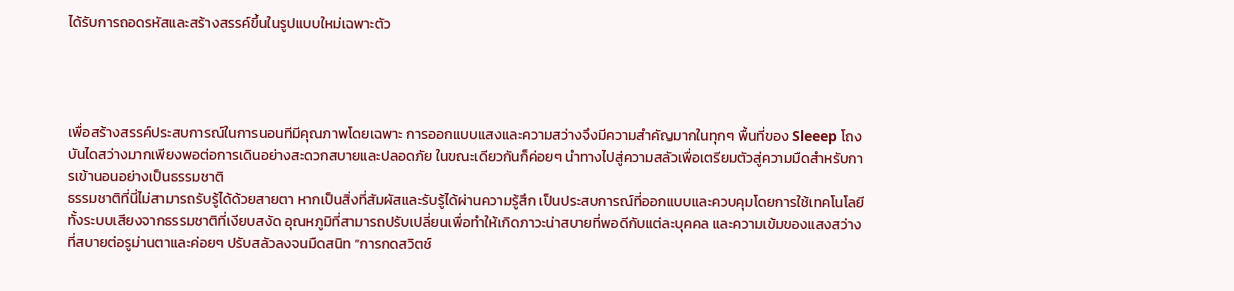ได้รับการถอดรหัสและสร้างสรรค์ขึ้นในรูปแบบใหม่เฉพาะตัว




เพื่อสร้างสรรค์ประสบการณ์ในการนอนทีมีคุณภาพโดยเฉพาะ การออกแบบแสงและความสว่างจึงมีความสำคัญมากในทุกๆ พื้นที่ของ Sleeep โถงบันไดสว่างมากเพียงพอต่อการเดินอย่างสะดวกสบายและปลอดภัย ในขณะเดียวกันก็ค่อยๆ นำทางไปสู่ความสลัวเพื่อเตรียมตัวสู่ความมืดสำหรับการเข้านอนอย่างเป็นธรรมชาติ
ธรรมชาติที่นี่ไม่สามารถรับรู้ได้ด้วยสายตา หากเป็นสิ่งที่สัมผัสและรับรู้ได้ผ่านความรู้สึก เป็นประสบการณ์ที่ออกแบบและควบคุมโดยการใช้เทคโนโลยี ทั้งระบบเสียงจากธรรมชาติที่เงียบสงัด อุณหภูมิที่สามารถปรับเปลี่ยนเพื่อทำให้เกิดภาวะน่าสบายที่พอดีกับแต่ละบุคคล และความเข้มของแสงสว่างที่สบายต่อรูม่านตาและค่อยๆ ปรับสลัวลงจนมืดสนิท “การกดสวิตช์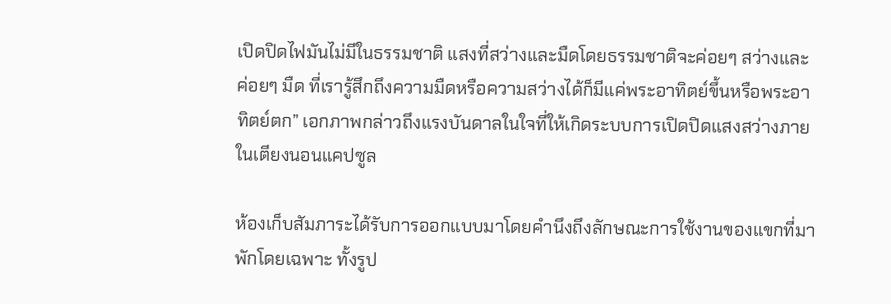เปิดปิดไฟมันไม่มีในธรรมชาติ แสงที่สว่างและมืดโดยธรรมชาติจะค่อยๆ สว่างและค่อยๆ มืด ที่เรารู้สึกถึงความมืดหรือความสว่างได้ก็มีแค่พระอาทิตย์ขึ้นหรือพระอาทิตย์ตก” เอกภาพกล่าวถึงแรงบันดาลในใจที่ให้เกิดระบบการเปิดปิดแสงสว่างภายในเตียงนอนแคปซูล

ห้องเก็บสัมภาระได้รับการออกแบบมาโดยคำนึงถึงลักษณะการใช้งานของแขกที่มาพักโดยเฉพาะ ทั้งรูป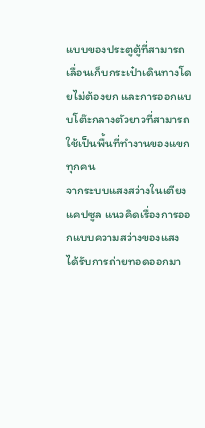แบบของประตูตู้ที่สามารถเลื่อนเก็บกระเป๋าเดินทางโดยไม่ต้องยก และการออกแบบโต๊ะกลางตัวยาวที่สามารถใช้เป็นพื้นที่ทำงานของแขกทุกคน
จากระบบแสงสว่างในเตียงแคปซูล แนวคิดเรื่องการออกแบบความสว่างของแสงได้รับการถ่ายทอดออกมา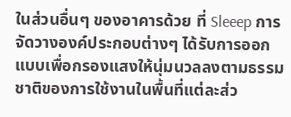ในส่วนอื่นๆ ของอาคารด้วย ที่ Sleeep การจัดวางองค์ประกอบต่างๆ ได้รับการออกแบบเพื่อกรองแสงให้นุ่มนวลลงตามธรรมชาติของการใช้งานในพื้นที่แต่ละส่ว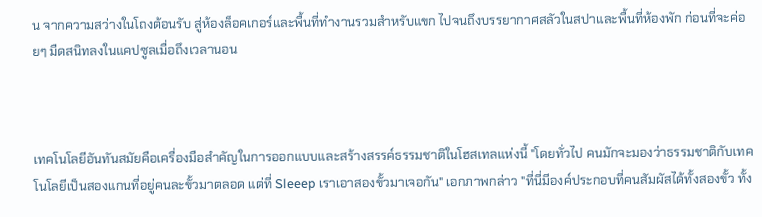น จากความสว่างในโถงต้อนรับ สู่ห้องล็อคเกอร์และพื้นที่ทำงานรวมสำหรับแขก ไปจนถึงบรรยากาศสลัวในสปาและพื้นที่ห้องพัก ก่อนที่จะค่อยๆ มืดสนิทลงในแคปซูลเมื่อถึงเวลานอน



เทคโนโลยีอันทันสมัยคือเครื่องมือสำคัญในการออกแบบและสร้างสรรค์ธรรมชาติในโฮสเทลแห่งนี้ "โดยทั่วไป คนมักจะมองว่าธรรมชาติกับเทคโนโลยีเป็นสองแกนที่อยู่คนละขั้วมาตลอด แต่ที่ Sleeep เราเอาสองขั้วมาเจอกัน" เอกภาพกล่าว "ที่นี่มีองค์ประกอบที่คนสัมผัสได้ทั้งสองขั้ว ทั้ง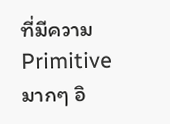ที่มีความ Primitive มากๆ อิ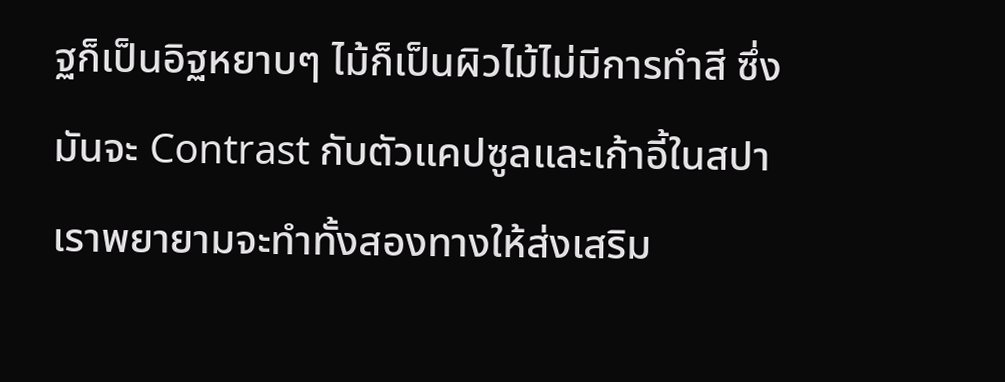ฐก็เป็นอิฐหยาบๆ ไม้ก็เป็นผิวไม้ไม่มีการทำสี ซึ่งมันจะ Contrast กับตัวแคปซูลและเก้าอี้ในสปา เราพยายามจะทำทั้งสองทางให้ส่งเสริม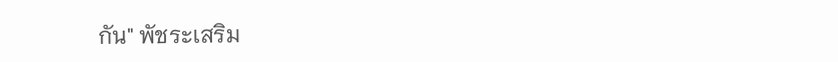กัน" พัชระเสริม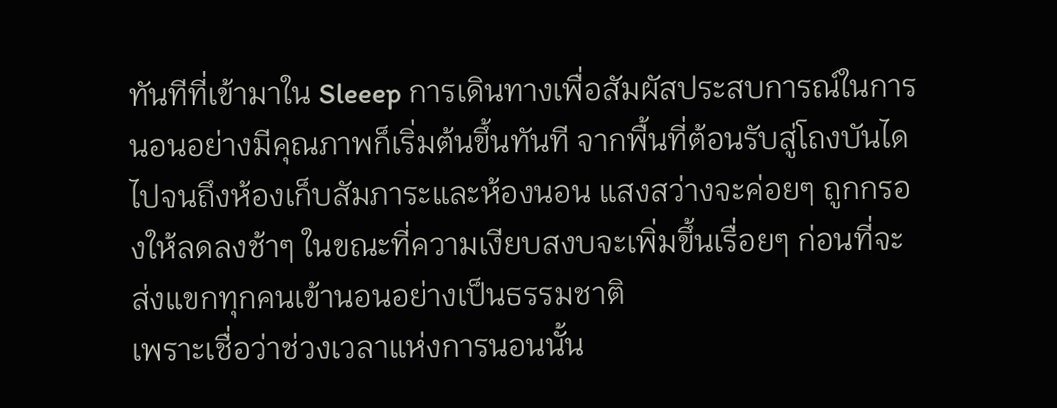ทันทีที่เข้ามาใน Sleeep การเดินทางเพื่อสัมผัสประสบการณ์ในการนอนอย่างมีคุณภาพก็เริ่มต้นขึ้นทันที จากพื้นที่ต้อนรับสู่โถงบันได ไปจนถึงห้องเก็บสัมภาระและห้องนอน แสงสว่างจะค่อยๆ ถูกกรองให้ลดลงช้าๆ ในขณะที่ความเงียบสงบจะเพิ่มขึ้นเรื่อยๆ ก่อนที่จะส่งแขกทุกคนเข้านอนอย่างเป็นธรรมชาติ
เพราะเชื่อว่าช่วงเวลาแห่งการนอนนั้น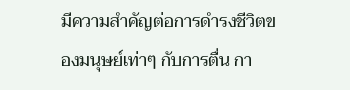มีความสำคัญต่อการดำรงชีวิตของมนุษย์เท่าๆ กับการตื่น กา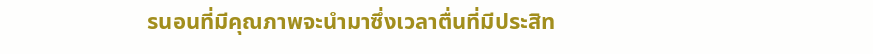รนอนที่มีคุณภาพจะนำมาซึ่งเวลาตื่นที่มีประสิท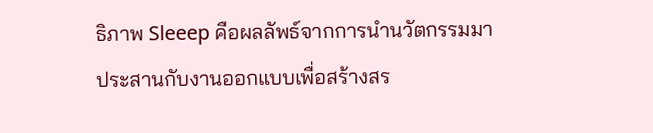ธิภาพ Sleeep คือผลลัพธ์จากการนำนวัตกรรมมาประสานกับงานออกแบบเพื่อสร้างสร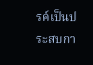รค์เป็นประสบกา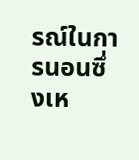รณ์ในการนอนซึ่งเห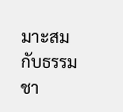มาะสมกับธรรมชา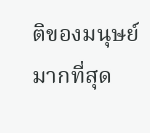ติของมนุษย์มากที่สุด